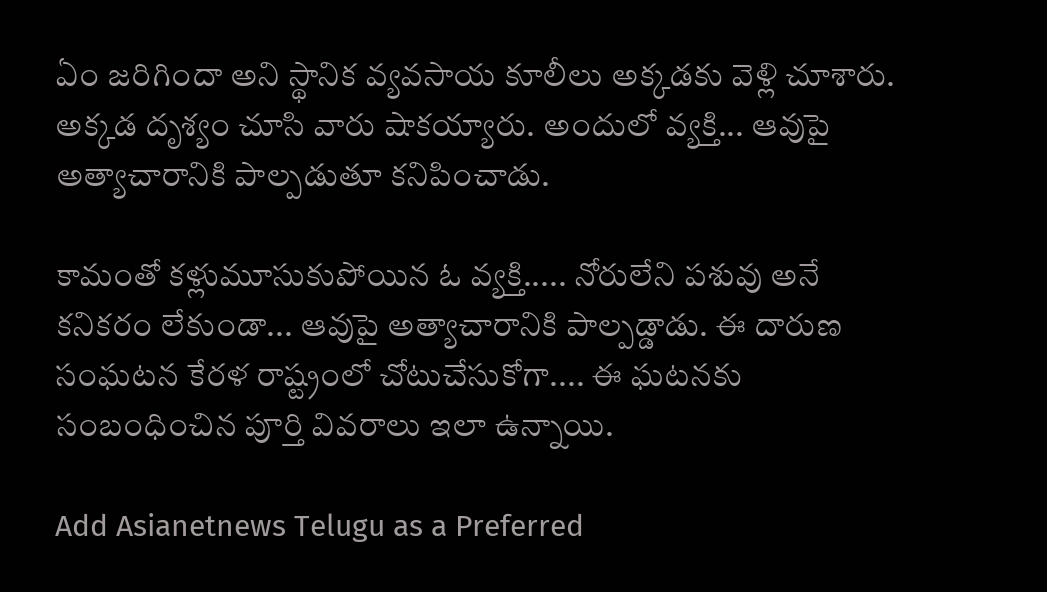ఏం జరిగిందా అని స్థానిక వ్యవసాయ కూలీలు అక్కడకు వెళ్లి చూశారు. అక్కడ దృశ్యం చూసి వారు షాకయ్యారు. అందులో వ్యక్తి... ఆవుపై అత్యాచారానికి పాల్పడుతూ కనిపించాడు.

కామంతో కళ్లుమూసుకుపోయిన ఓ వ్యక్తి..... నోరులేని పశువు అనే కనికరం లేకుండా... ఆవుపై అత్యాచారానికి పాల్పడ్డాడు. ఈ దారుణ సంఘటన కేరళ రాష్ట్రంలో చోటుచేసుకోగా.... ఈ ఘటనకు సంబంధించిన పూర్తి వివరాలు ఇలా ఉన్నాయి.

Add Asianetnews Telugu as a Preferred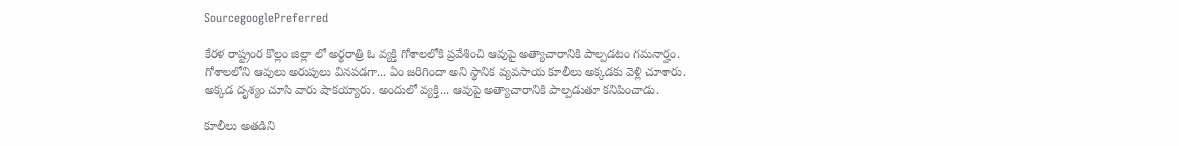SourcegooglePreferred

కేరళ రాష్ట్రంర కొల్లం జిల్లా లో అర్థరాత్రి ఓ వ్యక్తి గోశాలలోకి ప్రవేశించి ఆవుపై అత్యాచారానికి పాల్పడటం గమనార్హం. గోశాలలోని ఆవులు అరుపులు వినపడగా... ఏం జరిగిందా అని స్థానిక వ్యవసాయ కూలీలు అక్కడకు వెళ్లి చూశారు. అక్కడ దృశ్యం చూసి వారు షాకయ్యారు. అందులో వ్యక్తి... ఆవుపై అత్యాచారానికి పాల్పడుతూ కనిపించాడు.

కూలీలు అతడిని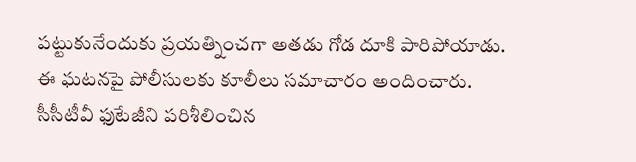పట్టుకునేందుకు ప్రయత్నించగా అతడు గోడ దూకి పారిపోయాడు. ఈ ఘటనపై పోలీసులకు కూలీలు సమాచారం అందించారు. సీసీటీవీ ఫుటేజీని పరిశీలించిన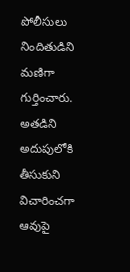పోలీసులు నిందితుడిని మణిగా గుర్తించారు. అతడిని అదుపులోకి తీసుకుని విచారించగా ఆవుపై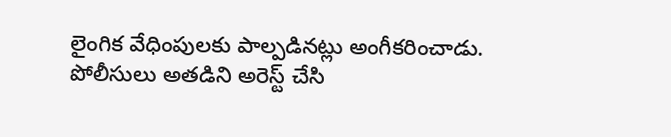లైంగిక వేధింపులకు పాల్పడినట్లు అంగీకరించాడు. పోలీసులు అతడిని అరెస్ట్ చేసి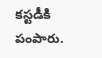కస్టడీకి పంపారు.